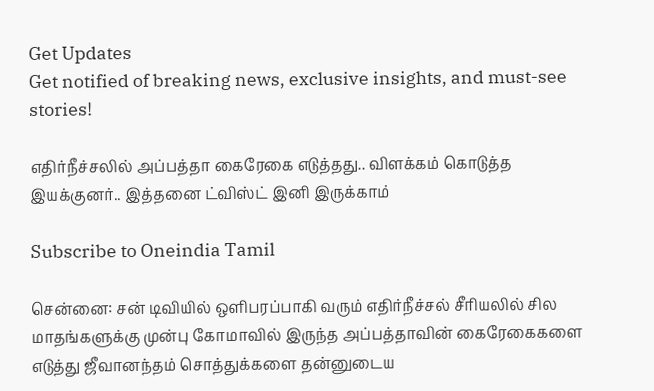Get Updates
Get notified of breaking news, exclusive insights, and must-see stories!

எதிர்நீச்சலில் அப்பத்தா கைரேகை எடுத்தது.. விளக்கம் கொடுத்த இயக்குனர்.. இத்தனை ட்விஸ்ட் இனி இருக்காம்

Subscribe to Oneindia Tamil

சென்னை: சன் டிவியில் ஒளிபரப்பாகி வரும் எதிர்நீச்சல் சீரியலில் சில மாதங்களுக்கு முன்பு கோமாவில் இருந்த அப்பத்தாவின் கைரேகைகளை எடுத்து ஜீவானந்தம் சொத்துக்களை தன்னுடைய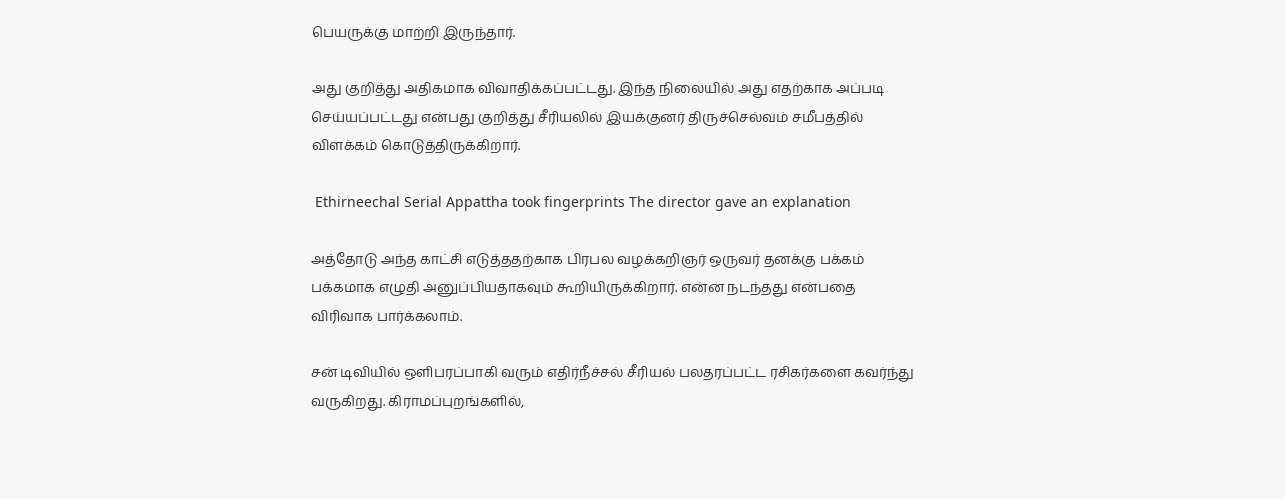பெயருக்கு மாற்றி இருந்தார்.

அது குறித்து அதிகமாக விவாதிக்கப்பட்டது. இந்த நிலையில் அது எதற்காக அப்படி செய்யப்பட்டது என்பது குறித்து சீரியலில் இயக்குனர் திருச்செல்வம் சமீபத்தில் விளக்கம் கொடுத்திருக்கிறார்.

 Ethirneechal Serial Appattha took fingerprints The director gave an explanation

அத்தோடு அந்த காட்சி எடுத்ததற்காக பிரபல வழக்கறிஞர் ஒருவர் தனக்கு பக்கம் பக்கமாக எழுதி அனுப்பியதாகவும் கூறியிருக்கிறார். என்ன நடந்தது என்பதை விரிவாக பார்க்கலாம்.

சன் டிவியில் ஒளிபரப்பாகி வரும் எதிர்நீச்சல் சீரியல் பலதரப்பட்ட ரசிகர்களை கவர்ந்து வருகிறது. கிராமப்புறங்களில்,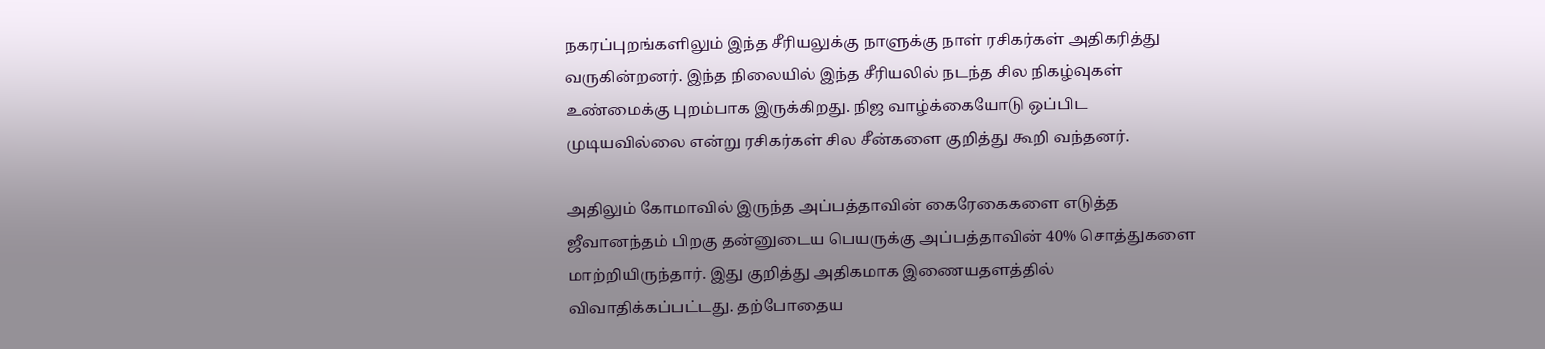நகரப்புறங்களிலும் இந்த சீரியலுக்கு நாளுக்கு நாள் ரசிகர்கள் அதிகரித்து வருகின்றனர். இந்த நிலையில் இந்த சீரியலில் நடந்த சில நிகழ்வுகள் உண்மைக்கு புறம்பாக இருக்கிறது. நிஜ வாழ்க்கையோடு ஒப்பிட முடியவில்லை என்று ரசிகர்கள் சில சீன்களை குறித்து கூறி வந்தனர்.

அதிலும் கோமாவில் இருந்த அப்பத்தாவின் கைரேகைகளை எடுத்த ஜீவானந்தம் பிறகு தன்னுடைய பெயருக்கு அப்பத்தாவின் 40% சொத்துகளை மாற்றியிருந்தார். இது குறித்து அதிகமாக இணையதளத்தில் விவாதிக்கப்பட்டது. தற்போதைய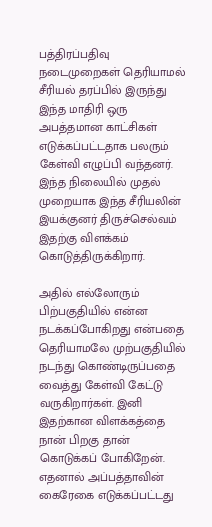பத்திரப்பதிவு நடைமுறைகள் தெரியாமல் சீரியல் தரப்பில் இருந்து இந்த மாதிரி ஒரு அபத்தமான காட்சிகள் எடுக்கப்பட்டதாக பலரும் கேள்வி எழுப்பி வந்தனர். இந்த நிலையில் முதல் முறையாக இந்த சீரியலின் இயக்குனர் திருச்செல்வம் இதற்கு விளக்கம் கொடுத்திருக்கிறார்.

அதில் எல்லோரும் பிற்பகுதியில் என்ன நடக்கப்போகிறது என்பதை தெரியாமலே முற்பகுதியில் நடந்து கொண்டிருப்பதை வைத்து கேள்வி கேட்டு வருகிறார்கள். இனி இதற்கான விளக்கத்தை நான் பிறகு தான் கொடுக்கப் போகிறேன். எதனால் அப்பத்தாவின் கைரேகை எடுக்கப்பட்டது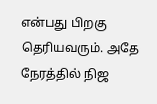என்பது பிறகு தெரியவரும். அதே நேரத்தில் நிஜ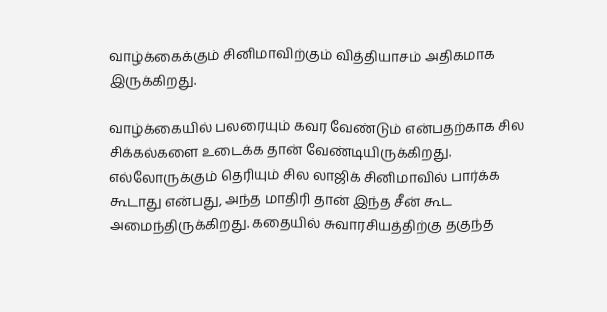வாழ்க்கைக்கும் சினிமாவிற்கும் வித்தியாசம் அதிகமாக இருக்கிறது.

வாழ்க்கையில் பலரையும் கவர வேண்டும் என்பதற்காக சில சிக்கல்களை உடைக்க தான் வேண்டியிருக்கிறது. எல்லோருக்கும் தெரியும் சில லாஜிக் சினிமாவில் பார்க்க கூடாது என்பது, அந்த மாதிரி தான் இந்த சீன் கூட அமைந்திருக்கிறது. கதையில் சுவாரசியத்திற்கு தகுந்த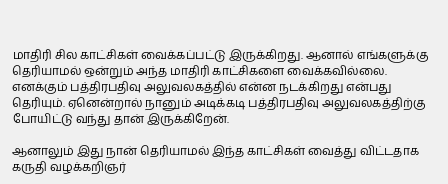மாதிரி சில காட்சிகள் வைக்கப்பட்டு இருக்கிறது. ஆனால் எங்களுக்கு தெரியாமல் ஒன்றும் அந்த மாதிரி காட்சிகளை வைக்கவில்லை. எனக்கும் பத்திரபதிவு அலுவலகத்தில் என்ன நடக்கிறது என்பது தெரியும். ஏனென்றால் நானும் அடிக்கடி பத்திரபதிவு அலுவலகத்திற்கு போயிட்டு வந்து தான் இருக்கிறேன்.

ஆனாலும் இது நான் தெரியாமல் இந்த காட்சிகள் வைத்து விட்டதாக கருதி வழக்கறிஞர்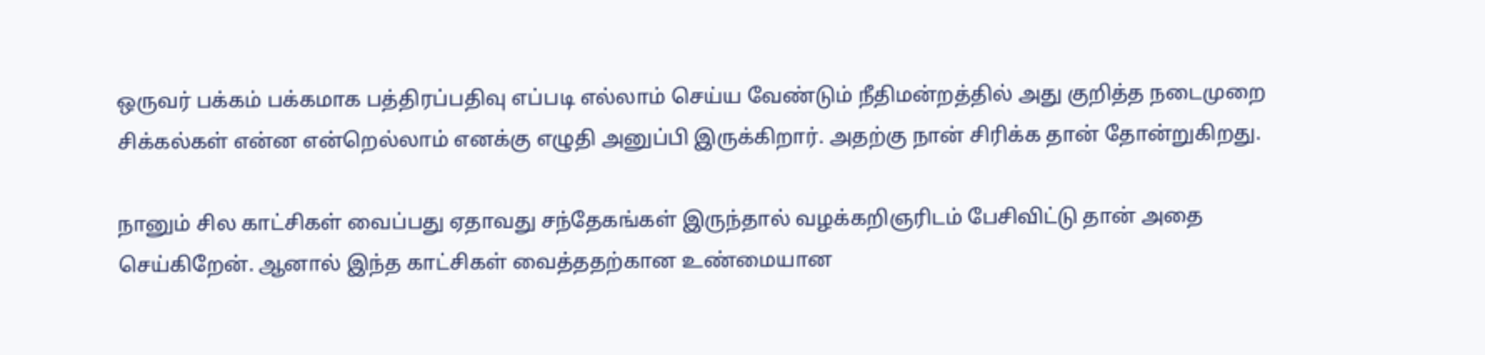ஒருவர் பக்கம் பக்கமாக பத்திரப்பதிவு எப்படி எல்லாம் செய்ய வேண்டும் நீதிமன்றத்தில் அது குறித்த நடைமுறை சிக்கல்கள் என்ன என்றெல்லாம் எனக்கு எழுதி அனுப்பி இருக்கிறார். அதற்கு நான் சிரிக்க தான் தோன்றுகிறது.

நானும் சில காட்சிகள் வைப்பது ஏதாவது சந்தேகங்கள் இருந்தால் வழக்கறிஞரிடம் பேசிவிட்டு தான் அதை செய்கிறேன். ஆனால் இந்த காட்சிகள் வைத்ததற்கான உண்மையான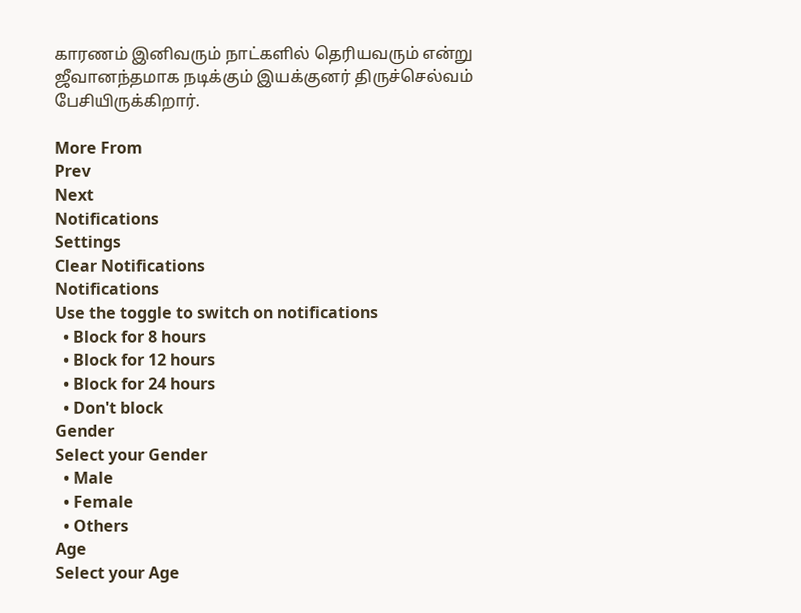காரணம் இனிவரும் நாட்களில் தெரியவரும் என்று ஜீவானந்தமாக நடிக்கும் இயக்குனர் திருச்செல்வம் பேசியிருக்கிறார்.

More From
Prev
Next
Notifications
Settings
Clear Notifications
Notifications
Use the toggle to switch on notifications
  • Block for 8 hours
  • Block for 12 hours
  • Block for 24 hours
  • Don't block
Gender
Select your Gender
  • Male
  • Female
  • Others
Age
Select your Age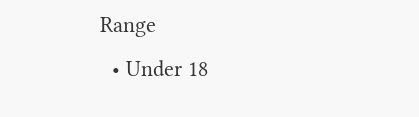Range
  • Under 18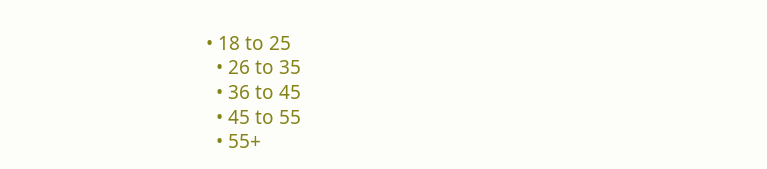• 18 to 25
  • 26 to 35
  • 36 to 45
  • 45 to 55
  • 55+